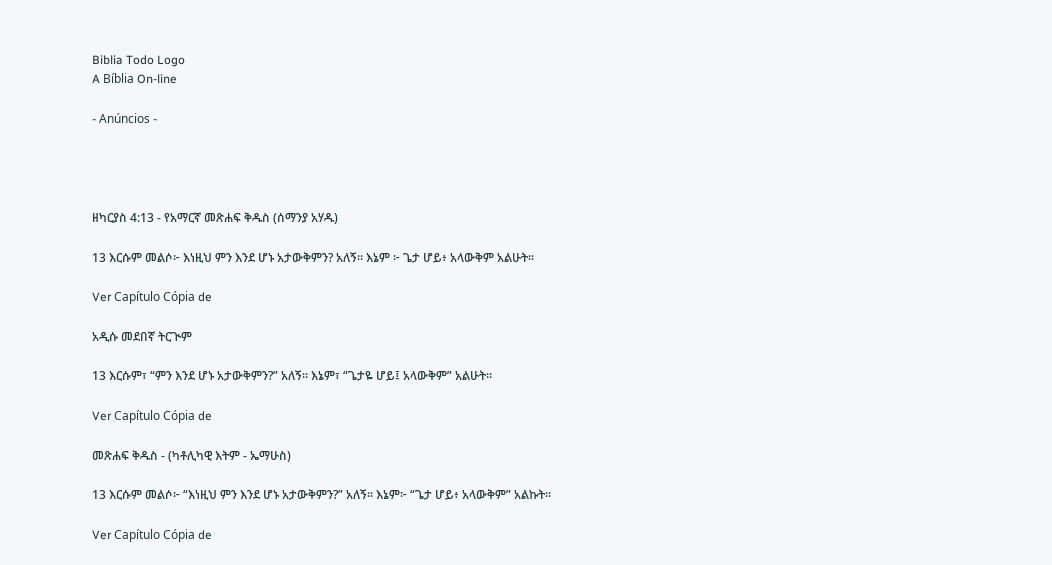Biblia Todo Logo
A Bíblia On-line

- Anúncios -




ዘካርያስ 4:13 - የአማርኛ መጽሐፍ ቅዱስ (ሰማንያ አሃዱ)

13 እርሱም መልሶ፦ እነዚህ ምን እንደ ሆኑ አታውቅምን? አለኝ። እኔም ፦ ጌታ ሆይ፥ አላውቅም አልሁት።

Ver Capítulo Cópia de

አዲሱ መደበኛ ትርጒም

13 እርሱም፣ “ምን እንደ ሆኑ አታውቅምን?” አለኝ። እኔም፣ “ጌታዬ ሆይ፤ አላውቅም” አልሁት።

Ver Capítulo Cópia de

መጽሐፍ ቅዱስ - (ካቶሊካዊ እትም - ኤማሁስ)

13 እርሱም መልሶ፦ “እነዚህ ምን እንደ ሆኑ አታውቅምን?” አለኝ። እኔም፦ “ጌታ ሆይ፥ አላውቅም” አልኩት።

Ver Capítulo Cópia de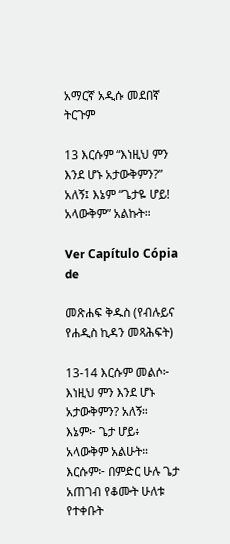አማርኛ አዲሱ መደበኛ ትርጉም

13 እርሱም “እነዚህ ምን እንደ ሆኑ አታውቅምን?” አለኝ፤ እኔም “ጌታዬ ሆይ! አላውቅም” አልኩት።

Ver Capítulo Cópia de

መጽሐፍ ቅዱስ (የብሉይና የሐዲስ ኪዳን መጻሕፍት)

13-14 እርሱም መልሶ፦ እነዚህ ምን እንደ ሆኑ አታውቅምን? አለኝ። እኔም፦ ጌታ ሆይ፥ አላውቅም አልሁት። እርሱም፦ በምድር ሁሉ ጌታ አጠገብ የቆሙት ሁለቱ የተቀቡት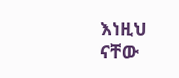እነዚህ ናቸው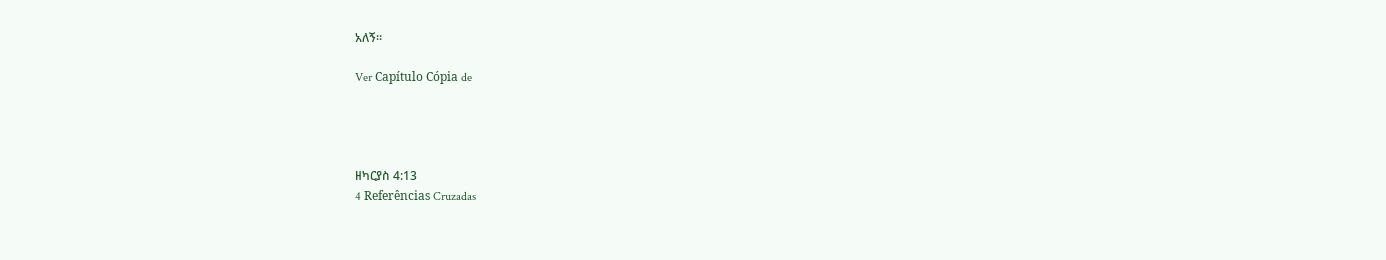አለኝ።

Ver Capítulo Cópia de




ዘካርያስ 4:13
4 Referências Cruzadas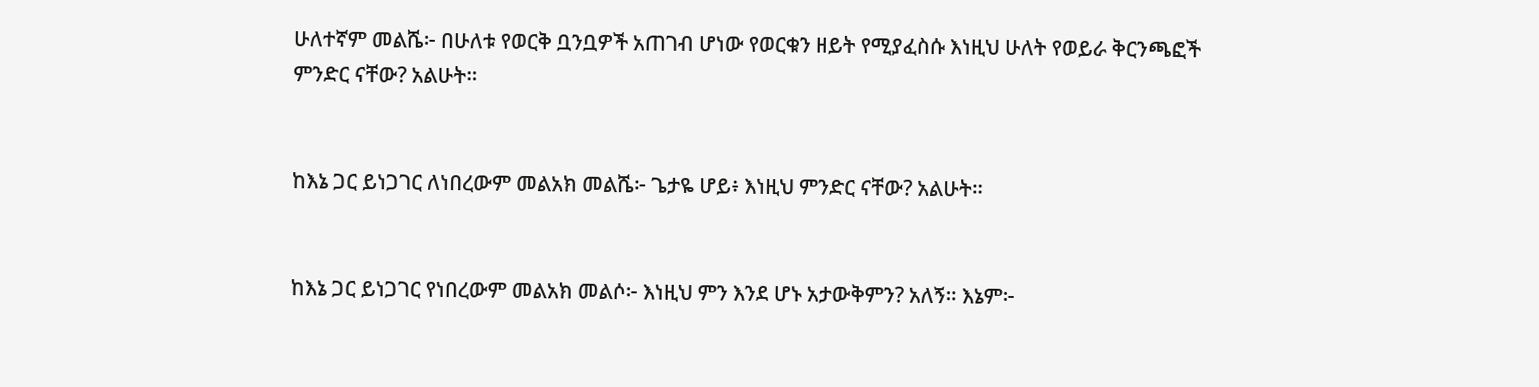ሁለተኛም መልሼ፦ በሁለቱ የወርቅ ቧንቧዎች አጠገብ ሆነው የወርቁን ዘይት የሚያፈስሱ እነዚህ ሁለት የወይራ ቅርንጫፎች ምንድር ናቸው? አልሁት።


ከእኔ ጋር ይነጋገር ለነበረውም መልአክ መልሼ፦ ጌታዬ ሆይ፥ እነዚህ ምንድር ናቸው? አልሁት።


ከእኔ ጋር ይነጋገር የነበረውም መልአክ መልሶ፦ እነዚህ ምን እንደ ሆኑ አታውቅምን? አለኝ። እኔም፦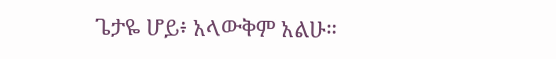ጌታዬ ሆይ፥ አላውቅም አልሁ።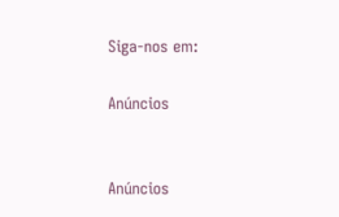Siga-nos em:

Anúncios


Anúncios